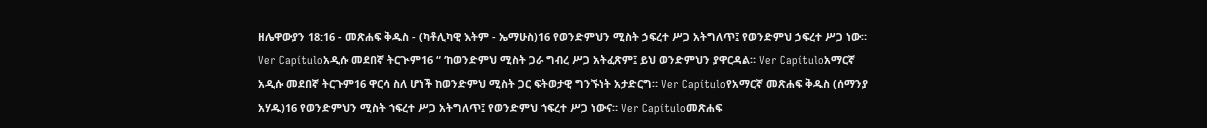ዘሌዋውያን 18:16 - መጽሐፍ ቅዱስ - (ካቶሊካዊ እትም - ኤማሁስ)16 የወንድምህን ሚስት ኃፍረተ ሥጋ አትግለጥ፤ የወንድምህ ኃፍረተ ሥጋ ነው። Ver Capítuloአዲሱ መደበኛ ትርጒም16 “ ‘ከወንድምህ ሚስት ጋራ ግብረ ሥጋ አትፈጽም፤ ይህ ወንድምህን ያዋርዳል። Ver Capítuloአማርኛ አዲሱ መደበኛ ትርጉም16 ዋርሳ ስለ ሆነች ከወንድምህ ሚስት ጋር ፍትወታዊ ግንኙነት አታድርግ። Ver Capítuloየአማርኛ መጽሐፍ ቅዱስ (ሰማንያ አሃዱ)16 የወንድምህን ሚስት ኀፍረተ ሥጋ አትግለጥ፤ የወንድምህ ኀፍረተ ሥጋ ነውና። Ver Capítuloመጽሐፍ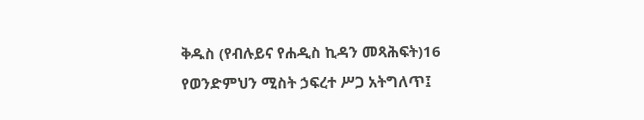ቅዱስ (የብሉይና የሐዲስ ኪዳን መጻሕፍት)16 የወንድምህን ሚስት ኃፍረተ ሥጋ አትግለጥ፤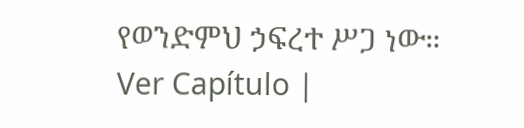የወንድምህ ኃፍረተ ሥጋ ነው። Ver Capítulo |